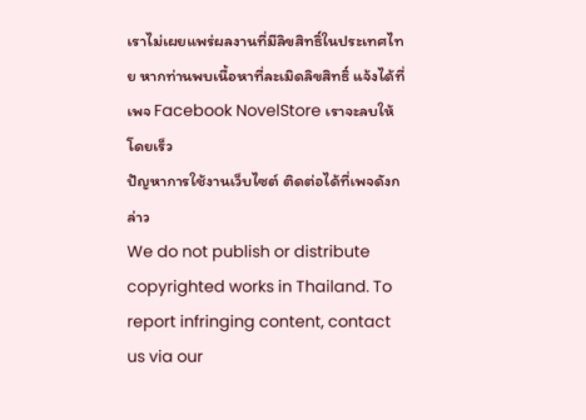เราไม่เผยแพร่ผลงานที่มีลิขสิทธิ์ในประเทศไทย หากท่านพบเนื้อหาที่ละเมิดลิขสิทธิ์ แจ้งได้ที่เพจ Facebook NovelStore เราจะลบให้โดยเร็ว
ปัญหาการใช้งานเว็บไซต์ ติดต่อได้ที่เพจดังกล่าว
We do not publish or distribute copyrighted works in Thailand. To report infringing content, contact us via our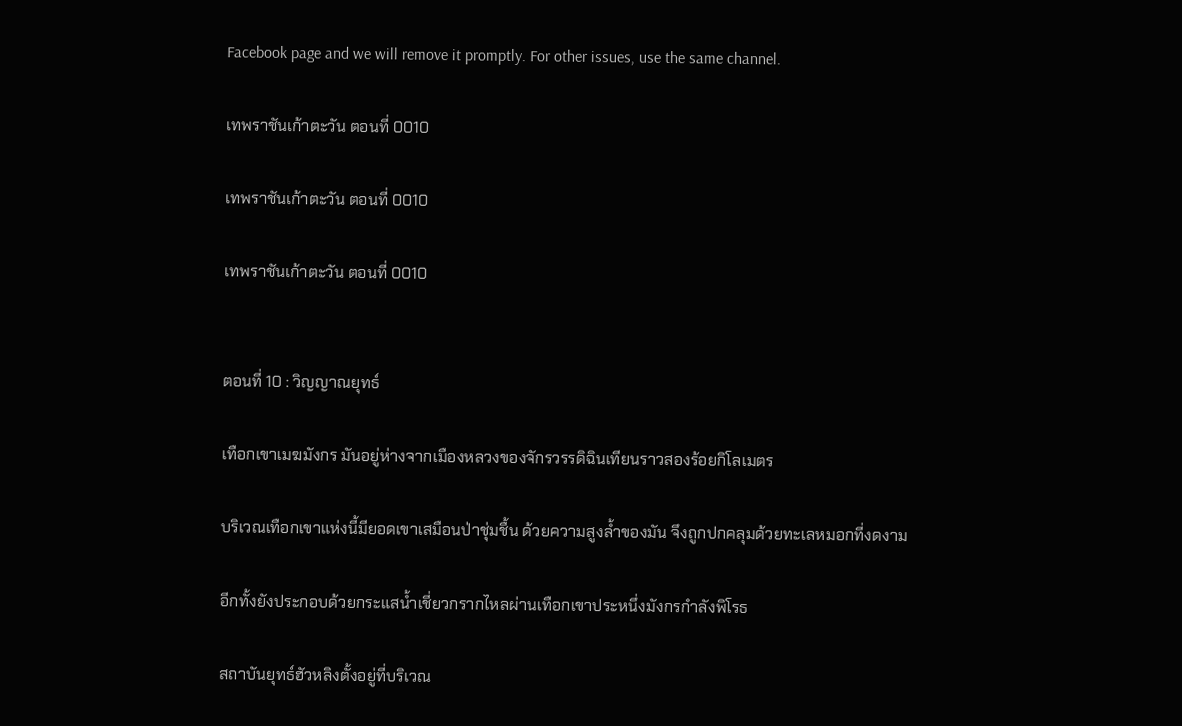Facebook page and we will remove it promptly. For other issues, use the same channel.

เทพราชันเก้าตะวัน ตอนที่ 0010

เทพราชันเก้าตะวัน ตอนที่ 0010

เทพราชันเก้าตะวัน ตอนที่ 0010


ตอนที่ 10 : วิญญาณยุทธ์

เทือกเขาเมฆมังกร มันอยู่ห่างจากเมืองหลวงของจักรวรรดิฉินเทียนราวสองร้อยกิโลเมตร

บริเวณเทือกเขาแห่งนี้มียอดเขาเสมือนป่าชุ่มชื้น ด้วยความสูงล้ำของมัน จึงถูกปกคลุมด้วยทะเลหมอกที่งดงาม

อีกทั้งยังประกอบด้วยกระแสน้ำเชี่ยวกรากไหลผ่านเทือกเขาประหนึ่งมังกรกำลังพิโรธ

สถาบันยุทธ์ฮัวหลิงตั้งอยู่ที่บริเวณ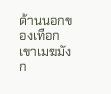ด้านนอกของเทือกเขาเมฆมังก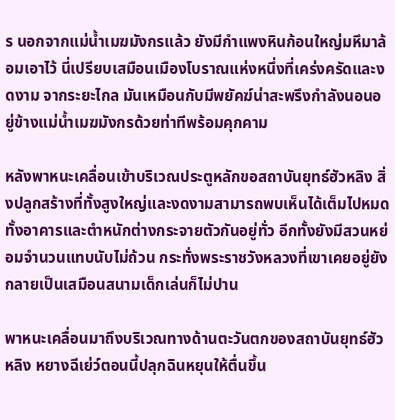ร นอกจากแม่น้ำเมฆมังกรแล้ว ยังมีกำแพงหินก้อนใหญ่มหึมาล้อมเอาไว้ นี่เปรียบเสมือนเมืองโบราณแห่งหนึ่งที่เคร่งครัดและงดงาม จากระยะไกล มันเหมือนกับมีพยัคฆ์น่าสะพรึงกำลังนอนอยู่ข้างแม่น้ำเมฆมังกรด้วยท่าทีพร้อมคุกคาม

หลังพาหนะเคลื่อนเข้าบริเวณประตูหลักขอสถาบันยุทธ์ฮัวหลิง สิ่งปลูกสร้างที่ทั้งสูงใหญ่และงดงามสามารถพบเห็นได้เต็มไปหมด ทั้งอาคารและตำหนักต่างกระจายตัวกันอยู่ทั่ว อีกทั้งยังมีสวนหย่อมจำนวนแทบนับไม่ถ้วน กระทั่งพระราชวังหลวงที่เขาเคยอยู่ยังกลายเป็นเสมือนสนามเด็กเล่นก็ไม่ปาน

พาหนะเคลื่อนมาถึงบริเวณทางด้านตะวันตกของสถาบันยุทธ์ฮัวหลิง หยางฉีเย่ว์ตอนนี้ปลุกฉินหยุนให้ตื่นขึ้น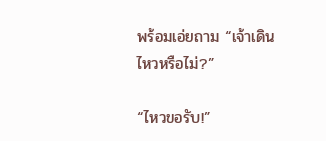พร้อมเอ่ยถาม “เจ้าเดินไหวหรือไม่?”

“ไหวขอรับ!”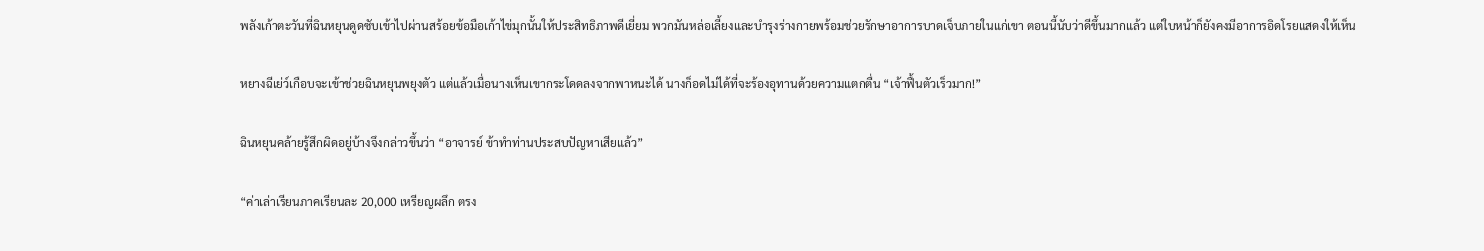พลังเก้าตะวันที่ฉินหยุนดูดซับเข้าไปผ่านสร้อยข้อมือเก้าไข่มุกนั้นให้ประสิทธิภาพดีเยี่ยม พวกมันหล่อเลี้ยงและบำรุงร่างกายพร้อมช่วยรักษาอาการบาดเจ็บภายในแก่เขา ตอนนี้นับว่าดีขึ้นมากแล้ว แต่ใบหน้าก็ยังคงมีอาการอิดโรยแสดงให้เห็น

หยางฉีเย่ว์เกือบจะเข้าช่วยฉินหยุนพยุงตัว แต่แล้วเมื่อนางเห็นเขากระโดดลงจากพาหนะได้ นางก็อดไม่ได้ที่จะร้องอุทานด้วยความแตกตื่น “เจ้าฟื้นตัวเร็วมาก!”

ฉินหยุนคล้ายรู้สึกผิดอยู่บ้างจึงกล่าวขึ้นว่า “อาจารย์ ข้าทำท่านประสบปัญหาเสียแล้ว”

“ค่าเล่าเรียนภาคเรียนละ 20,000 เหรียญผลึก ตรง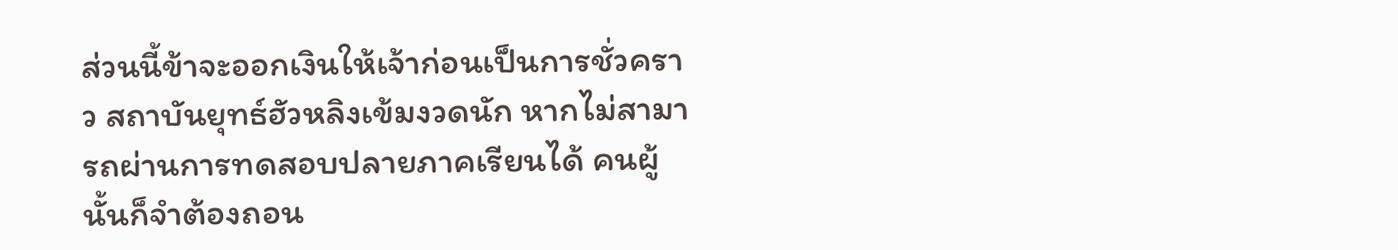ส่วนนี้ข้าจะออกเงินให้เจ้าก่อนเป็นการชั่วคราว สถาบันยุทธ์ฮัวหลิงเข้มงวดนัก หากไม่สามารถผ่านการทดสอบปลายภาคเรียนได้ คนผู้นั้นก็จำต้องถอน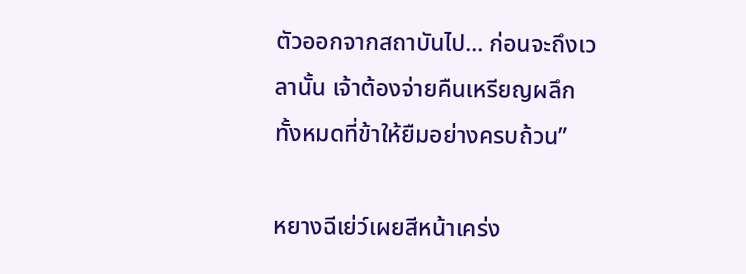ตัวออกจากสถาบันไป... ก่อนจะถึงเวลานั้น เจ้าต้องจ่ายคืนเหรียญผลึกทั้งหมดที่ข้าให้ยืมอย่างครบถ้วน”

หยางฉีเย่ว์เผยสีหน้าเคร่ง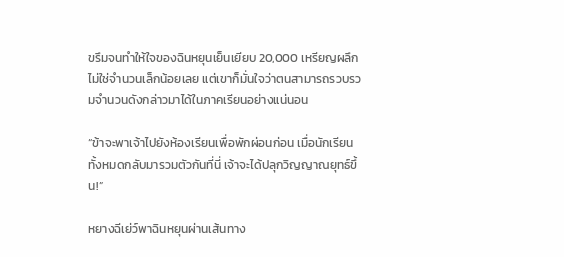ขรึมจนทำให้ใจของฉินหยุนเย็นเยียบ 20,000 เหรียญผลึกไม่ใช่จำนวนเล็กน้อยเลย แต่เขาก็มั่นใจว่าตนสามารถรวบรวมจำนวนดังกล่าวมาได้ในภาคเรียนอย่างแน่นอน

“ข้าจะพาเจ้าไปยังห้องเรียนเพื่อพักผ่อนก่อน เมื่อนักเรียนทั้งหมดกลับมารวมตัวกันที่นี่ เจ้าจะได้ปลุกวิญญาณยุทธ์ขึ้น!”

หยางฉีเย่ว์พาฉินหยุนผ่านเส้นทาง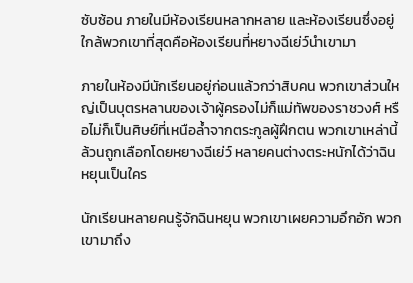ซับซ้อน ภายในมีห้องเรียนหลากหลาย และห้องเรียนซึ่งอยู่ใกล้พวกเขาที่สุดคือห้องเรียนที่หยางฉีเย่ว์นำเขามา

ภายในห้องมีนักเรียนอยู่ก่อนแล้วกว่าสิบคน พวกเขาส่วนใหญ่เป็นบุตรหลานของเจ้าผู้ครองไม่ก็แม่ทัพของราชวงศ์ หรือไม่ก็เป็นศิษย์ที่เหนือล้ำจากตระกูลผู้ฝึกตน พวกเขาเหล่านี้ล้วนถูกเลือกโดยหยางฉีเย่ว์ หลายคนต่างตระหนักได้ว่าฉินหยุนเป็นใคร

นักเรียนหลายคนรู้จักฉินหยุน พวกเขาเผยความอึกอัก พวกเขามาถึง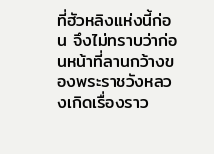ที่ฮัวหลิงแห่งนี้ก่อน จึงไม่ทราบว่าก่อนหน้าที่ลานกว้างของพระราชวังหลวงเกิดเรื่องราว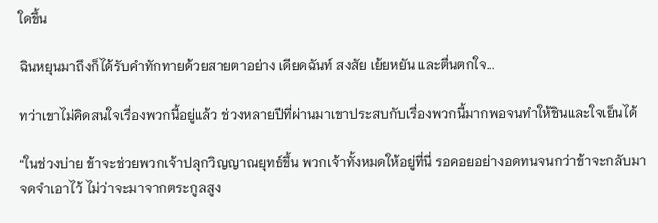ใดขึ้น

ฉินหยุนมาถึงก็ได้รับคำทักทายด้วยสายตาอย่าง เดียดฉันท์ สงสัย เย้ยหยัน และตื่นตกใจ...

ทว่าเขาไม่คิดสนใจเรื่องพวกนี้อยู่แล้ว ช่วงหลายปีที่ผ่านมาเขาประสบกับเรื่องพวกนี้มากพอจนทำให้ชินและใจเย็นได้

“ในช่วงบ่าย ข้าจะช่วยพวกเจ้าปลุกวิญญาณยุทธ์ขึ้น พวกเจ้าทั้งหมดให้อยู่ที่นี่ รอคอยอย่างอดทนจนกว่าข้าจะกลับมา จดจำเอาไว้ ไม่ว่าจะมาจากตระกูลสูง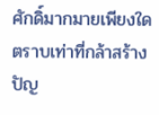ศักดิ์มากมายเพียงใด ตราบเท่าที่กล้าสร้างปัญ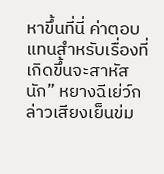หาขึ้นที่นี่ ค่าตอบแทนสำหรับเรื่องที่เกิดขึ้นจะสาหัสนัก” หยางฉีเย่ว์กล่าวเสียงเย็นข่ม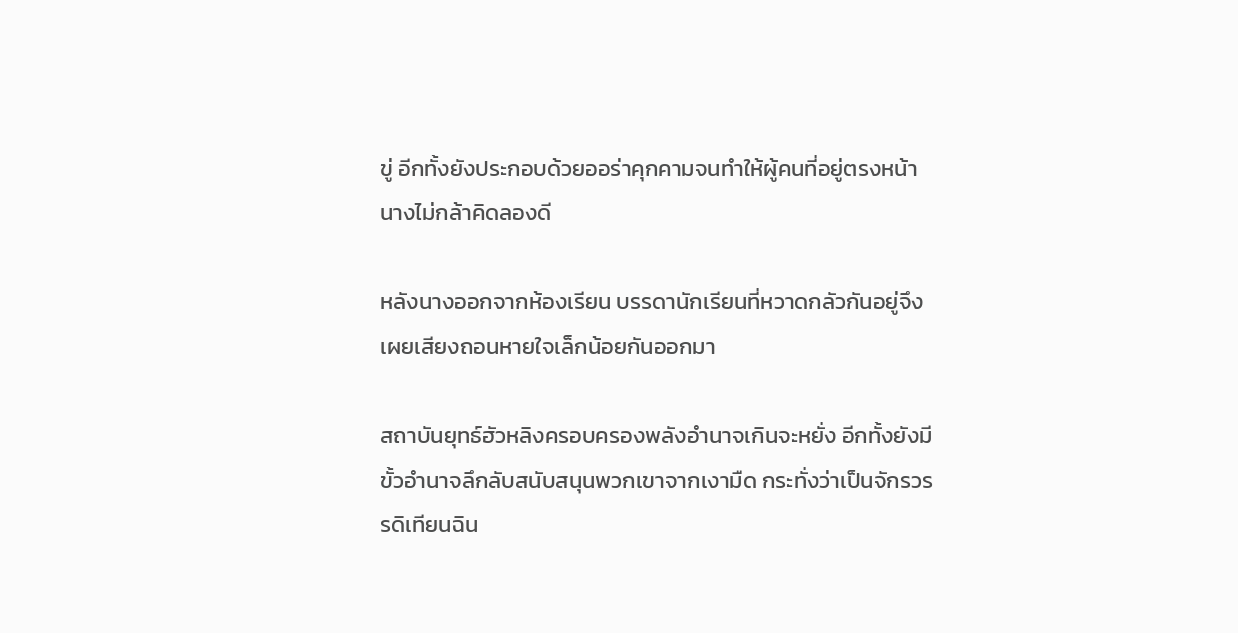ขู่ อีกทั้งยังประกอบด้วยออร่าคุกคามจนทำให้ผู้คนที่อยู่ตรงหน้านางไม่กล้าคิดลองดี

หลังนางออกจากห้องเรียน บรรดานักเรียนที่หวาดกลัวกันอยู่จึงเผยเสียงถอนหายใจเล็กน้อยกันออกมา

สถาบันยุทธ์ฮัวหลิงครอบครองพลังอำนาจเกินจะหยั่ง อีกทั้งยังมีขั้วอำนาจลึกลับสนับสนุนพวกเขาจากเงามืด กระทั่งว่าเป็นจักรวรรดิเทียนฉิน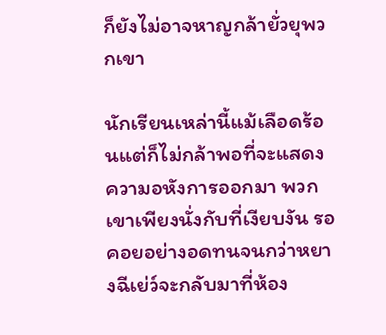ก็ยังไม่อาจหาญกล้ายั่วยุพวกเขา

นักเรียนเหล่านี้แม้เลือดร้อนแต่ก็ไม่กล้าพอที่จะแสดงความอหังการออกมา พวกเขาเพียงนั่งกับที่เงียบงัน รอคอยอย่างอดทนจนกว่าหยางฉีเย่ว์จะกลับมาที่ห้อง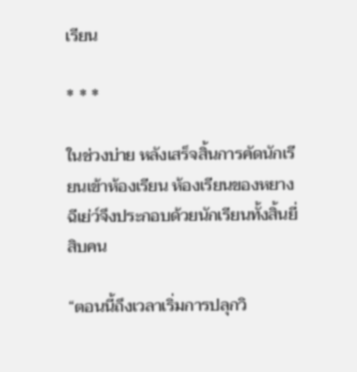เรียน

* * *

ในช่วงบ่าย หลังเสร็จสิ้นการคัดนักเรียนเข้าห้องเรียน ห้องเรียนของหยางฉีเย่ว์จึงประกอบด้วยนักเรียนทั้งสิ้นยี่สิบคน

“ตอนนี้ถึงเวลาเริ่มการปลุกวิ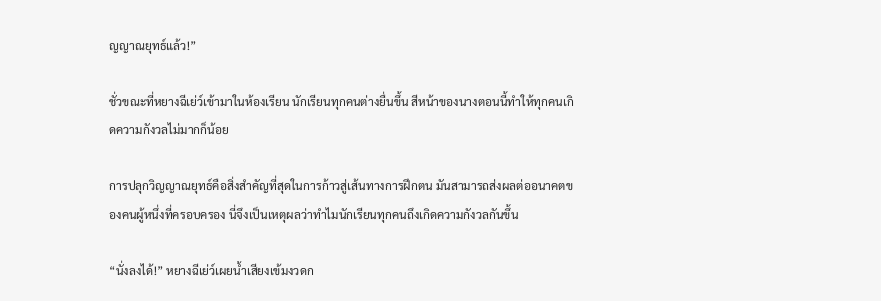ญญาณยุทธ์แล้ว!”

ชั่วขณะที่หยางฉีเย่ว์เข้ามาในห้องเรียน นักเรียนทุกคนต่างยื่นขึ้น สีหน้าของนางตอนนี้ทำให้ทุกคนเกิดความกังวลไม่มากก็น้อย

การปลุกวิญญาณยุทธ์คือสิ่งสำคัญที่สุดในการก้าวสู่เส้นทางการฝึกตน มันสามารถส่งผลต่ออนาคตของคนผู้หนึ่งที่ครอบครอง นี่จึงเป็นเหตุผลว่าทำไมนักเรียนทุกคนถึงเกิดความกังวลกันขึ้น

“นั่งลงได้!” หยางฉีเย่ว์เผยน้ำเสียงเข้มงวดก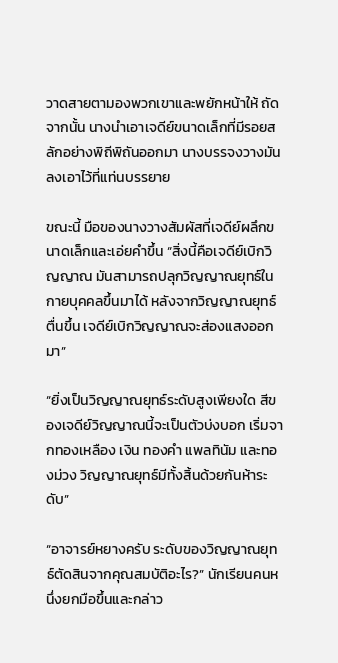วาดสายตามองพวกเขาและพยักหน้าให้ ถัดจากนั้น นางนำเอาเจดีย์ขนาดเล็กที่มีรอยสลักอย่างพิถีพิถันออกมา นางบรรจงวางมันลงเอาไว้ที่แท่นบรรยาย

ขณะนี้ มือของนางวางสัมผัสที่เจดีย์ผลึกขนาดเล็กและเอ่ยคำขึ้น “สิ่งนี้คือเจดีย์เบิกวิญญาณ มันสามารถปลุกวิญญาณยุทธ์ในกายบุคคลขึ้นมาได้ หลังจากวิญญาณยุทธ์ตื่นขึ้น เจดีย์เบิกวิญญาณจะส่องแสงออกมา”

“ยิ่งเป็นวิญญาณยุทธ์ระดับสูงเพียงใด สีของเจดีย์วิญญาณนี้จะเป็นตัวบ่งบอก เริ่มจากทองเหลือง เงิน ทองคำ แพลทินัม และทองม่วง วิญญาณยุทธ์มีทั้งสิ้นด้วยกันห้าระดับ”

“อาจารย์หยางครับ ระดับของวิญญาณยุทธ์ตัดสินจากคุณสมบัติอะไร?” นักเรียนคนหนึ่งยกมือขึ้นและกล่าว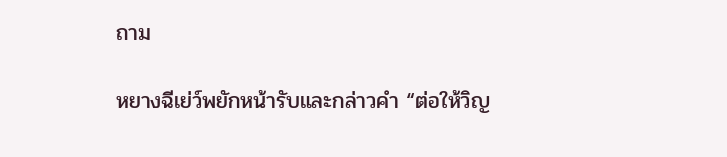ถาม

หยางฉีเย่ว์พยักหน้ารับและกล่าวคำ “ต่อให้วิญ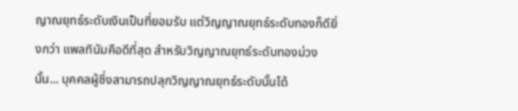ญาณยุทธ์ระดับเงินเป็นที่ยอมรับ แต่วิญญาณยุทธ์ระดับทองก็ดียิ่งกว่า แพลทินัมคือดีที่สุด สำหรับวิญญาณยุทธ์ระดับทองม่วงนั้น... บุคคลผู้ซึ่งสามารถปลุกวิญญาณยุทธ์ระดับนั้นได้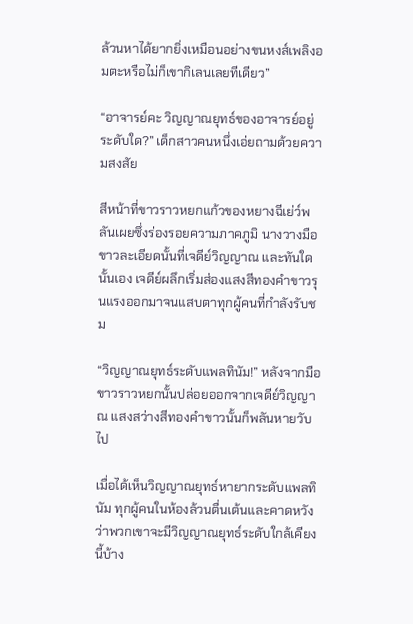ล้วนหาได้ยากยิ่งเหมือนอย่างขนหงส์เพลิงอมตะหรือไม่ก็เขากิเลนเลยทีเดียว”

“อาจารย์คะ วิญญาณยุทธ์ของอาจารย์อยู่ระดับใด?” เด็กสาวคนหนึ่งเอ่ยถามด้วยความสงสัย

สีหน้าที่ขาวราวหยกแก้วของหยางฉีเย่ว์พลันเผยซึ่งร่องรอยความภาคภูมิ นางวางมือขาวละเอียดนั้นที่เจดีย์วิญญาณ และทันใดนั้นเอง เจดีย์ผลึกเริ่มส่องแสงสีทองคำขาวรุนแรงออกมาจนแสบตาทุกผู้คนที่กำลังรับชม

“วิญญาณยุทธ์ระดับแพลทินัม!” หลังจากมือขาวราวหยกนั้นปล่อยออกจากเจดีย์วิญญาณ แสงสว่างสีทองคำขาวนั้นก็พลันหายวับไป

เมื่อได้เห็นวิญญาณยุทธ์หายากระดับแพลทินัม ทุกผู้คนในห้องล้วนตื่นเต้นและคาดหวังว่าพวกเขาจะมีวิญญาณยุทธ์ระดับใกล้เคียงนี้บ้าง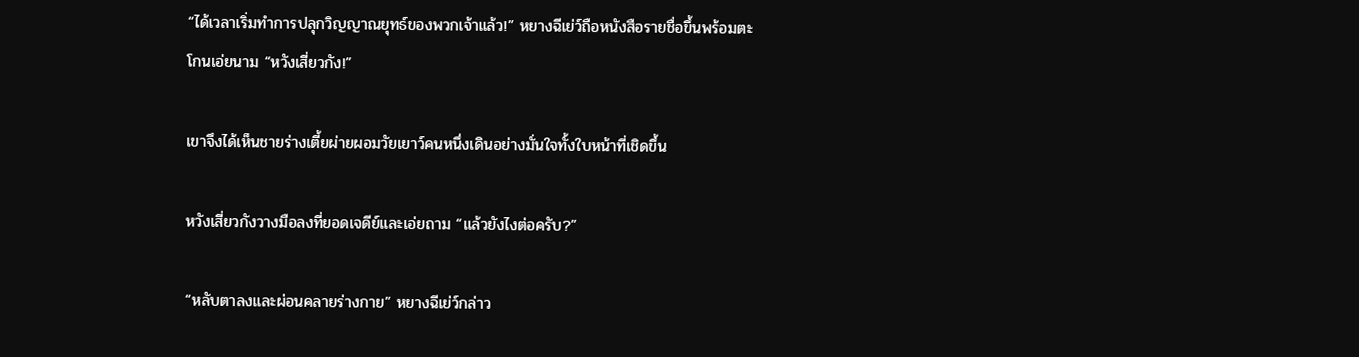“ได้เวลาเริ่มทำการปลุกวิญญาณยุทธ์ของพวกเจ้าแล้ว!” หยางฉีเย่ว์ถือหนังสือรายชื่อขึ้นพร้อมตะโกนเอ่ยนาม “หวังเสี่ยวกัง!”

เขาจึงได้เห็นชายร่างเตี้ยผ่ายผอมวัยเยาว์คนหนึ่งเดินอย่างมั่นใจทั้งใบหน้าที่เชิดขึ้น

หวังเสี่ยวกังวางมือลงที่ยอดเจดีย์และเอ่ยถาม “แล้วยังไงต่อครับ?”

“หลับตาลงและผ่อนคลายร่างกาย” หยางฉีเย่ว์กล่าว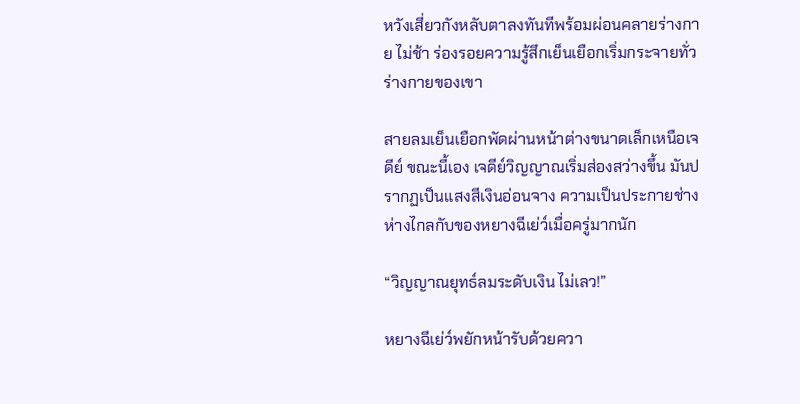หวังเสี่ยวกังหลับตาลงทันทีพร้อมผ่อนคลายร่างกาย ไม่ช้า ร่องรอยความรู้สึกเย็นเยือกเริ่มกระจายทั่วร่างกายของเขา

สายลมเย็นเยือกพัดผ่านหน้าต่างขนาดเล็กเหนือเจดีย์ ขณะนี้เอง เจดีย์วิญญาณเริ่มส่องสว่างขึ้น มันปรากฏเป็นแสงสีเงินอ่อนจาง ความเป็นประกายช่างห่างไกลกับของหยางฉีเย่ว์เมื่อครู่มากนัก

“วิญญาณยุทธ์ลมระดับเงิน ไม่เลว!”

หยางฉีเย่ว์พยักหน้ารับด้วยควา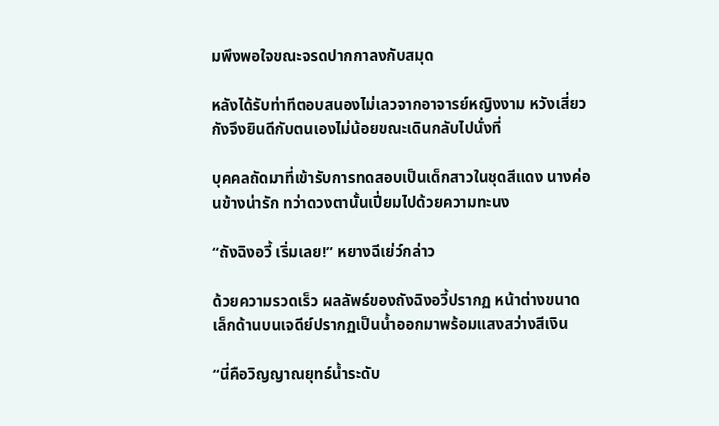มพึงพอใจขณะจรดปากกาลงกับสมุด

หลังได้รับท่าทีตอบสนองไม่เลวจากอาจารย์หญิงงาม หวังเสี่ยวกังจึงยินดีกับตนเองไม่น้อยขณะเดินกลับไปนั่งที่

บุคคลถัดมาที่เข้ารับการทดสอบเป็นเด็กสาวในชุดสีแดง นางค่อนข้างน่ารัก ทว่าดวงตานั้นเปี่ยมไปด้วยความทะนง

“ถังฉิงอวี้ เริ่มเลย!” หยางฉีเย่ว์กล่าว

ด้วยความรวดเร็ว ผลลัพธ์ของถังฉิงอวี้ปรากฏ หน้าต่างขนาดเล็กด้านบนเจดีย์ปรากฏเป็นน้ำออกมาพร้อมแสงสว่างสีเงิน

“นี่คือวิญญาณยุทธ์น้ำระดับ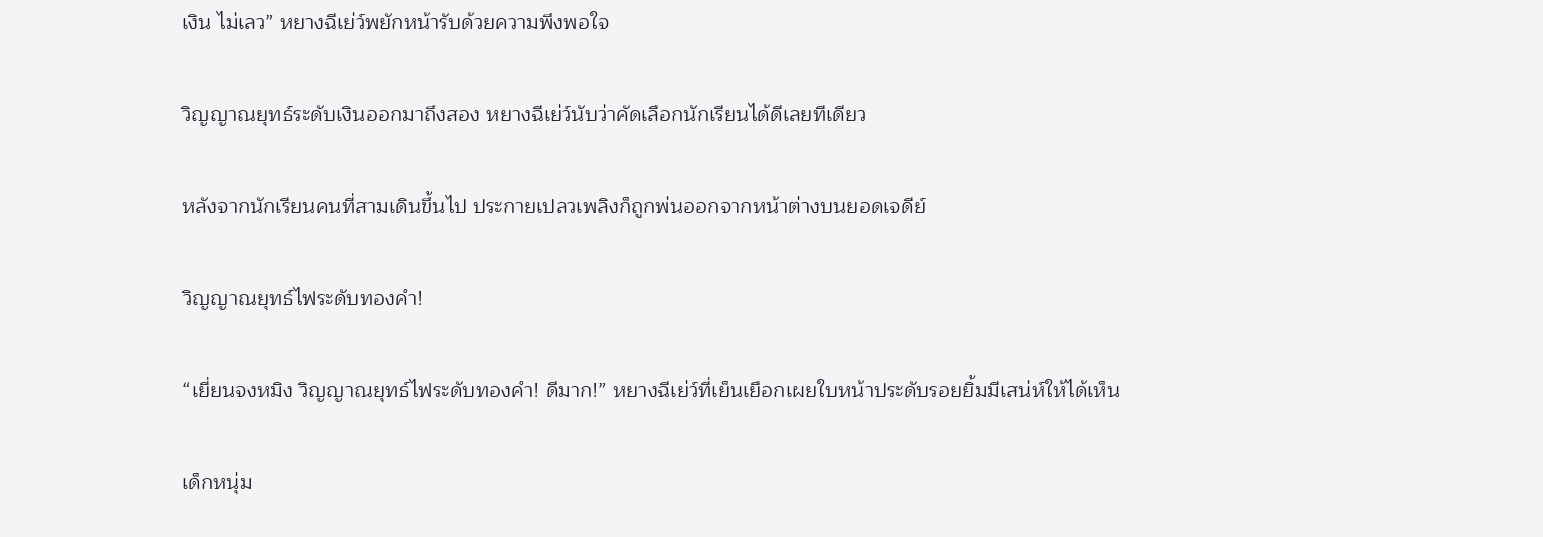เงิน ไม่เลว” หยางฉีเย่ว์พยักหน้ารับด้วยความพึงพอใจ

วิญญาณยุทธ์ระดับเงินออกมาถึงสอง หยางฉีเย่ว์นับว่าคัดเลือกนักเรียนได้ดีเลยทีเดียว

หลังจากนักเรียนคนที่สามเดินขึ้นไป ประกายเปลวเพลิงก็ถูกพ่นออกจากหน้าต่างบนยอดเจดีย์

วิญญาณยุทธ์ไฟระดับทองคำ!

“เยี่ยนจงหมิง วิญญาณยุทธ์ไฟระดับทองคำ! ดีมาก!” หยางฉีเย่ว์ที่เย็นเยือกเผยใบหน้าประดับรอยยิ้มมีเสน่ห์ให้ได้เห็น

เด็กหนุ่ม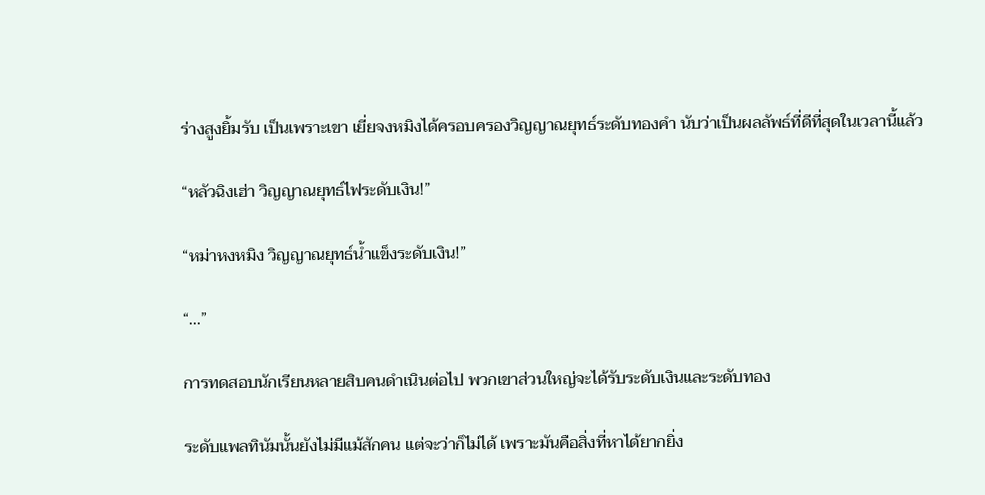ร่างสูงยิ้มรับ เป็นเพราะเขา เยี่ยจงหมิงได้ครอบครองวิญญาณยุทธ์ระดับทองคำ นับว่าเป็นผลลัพธ์ที่ดีที่สุดในเวลานี้แล้ว

“หลัวฉิงเฮ่า วิญญาณยุทธ์ไฟระดับเงิน!”

“หม่าหงหมิง วิญญาณยุทธ์น้ำแข็งระดับเงิน!”

“...”

การทดสอบนักเรียนหลายสิบคนดำเนินต่อไป พวกเขาส่วนใหญ่จะได้รับระดับเงินและระดับทอง

ระดับแพลทินัมนั้นยังไม่มีแม้สักคน แต่จะว่าก็ไม่ได้ เพราะมันคือสิ่งที่หาได้ยากยิ่ง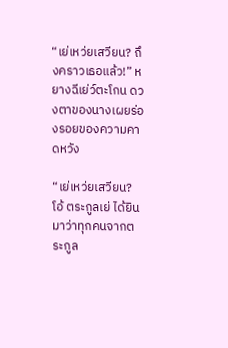“เย่เหว่ยเสวียน? ถึงคราวเธอแล้ว!” หยางฉีเย่ว์ตะโกน ดวงตาของนางเผยร่องรอยของความคาดหวัง

“เย่เหว่ยเสวียน? โอ้ ตระกูลเย่ ได้ยินมาว่าทุกคนจากตระกูล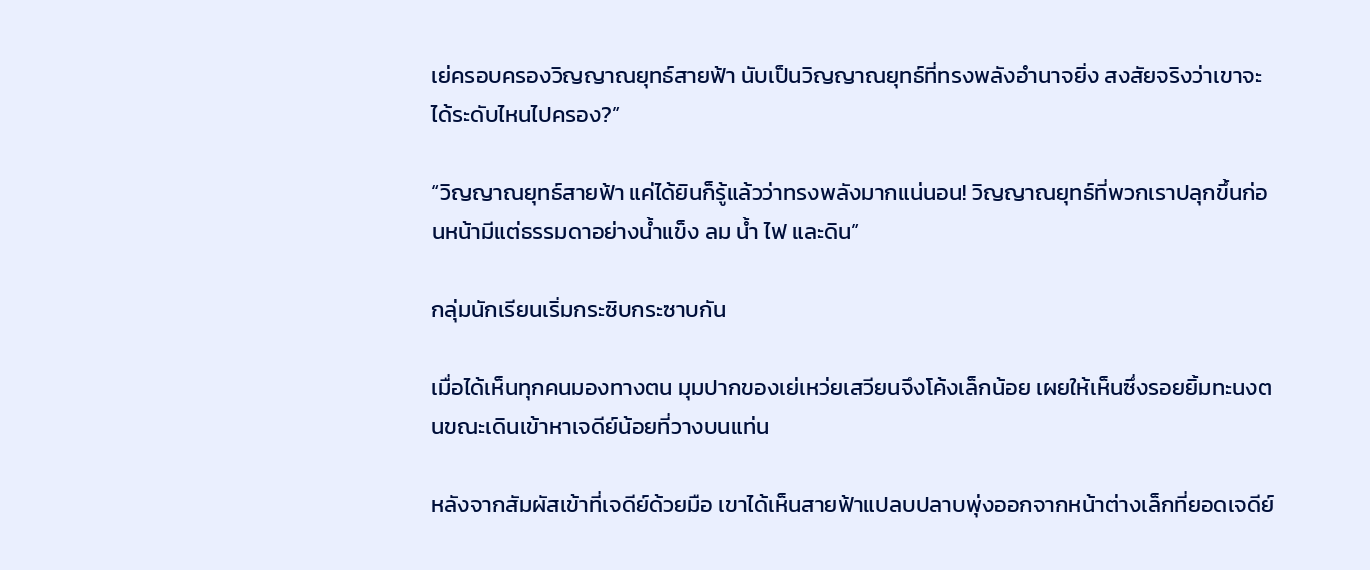เย่ครอบครองวิญญาณยุทธ์สายฟ้า นับเป็นวิญญาณยุทธ์ที่ทรงพลังอำนาจยิ่ง สงสัยจริงว่าเขาจะได้ระดับไหนไปครอง?”

“วิญญาณยุทธ์สายฟ้า แค่ได้ยินก็รู้แล้วว่าทรงพลังมากแน่นอน! วิญญาณยุทธ์ที่พวกเราปลุกขึ้นก่อนหน้ามีแต่ธรรมดาอย่างน้ำแข็ง ลม น้ำ ไฟ และดิน”

กลุ่มนักเรียนเริ่มกระซิบกระซาบกัน

เมื่อได้เห็นทุกคนมองทางตน มุมปากของเย่เหว่ยเสวียนจึงโค้งเล็กน้อย เผยให้เห็นซึ่งรอยยิ้มทะนงตนขณะเดินเข้าหาเจดีย์น้อยที่วางบนแท่น

หลังจากสัมผัสเข้าที่เจดีย์ด้วยมือ เขาได้เห็นสายฟ้าแปลบปลาบพุ่งออกจากหน้าต่างเล็กที่ยอดเจดีย์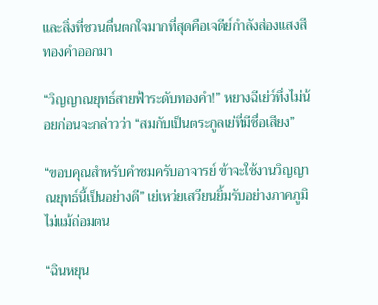และสิ่งที่ชวนตื่นตกใจมากที่สุดคือเจดีย์กำลังส่องแสงสีทองคำออกมา

“วิญญาณยุทธ์สายฟ้าระดับทองคำ!” หยางฉีเย่ว์ทึ่งไม่น้อยก่อนจะกล่าวว่า “สมกับเป็นตระกูลเย่ที่มีชื่อเสียง”

“ขอบคุณสำหรับคำชมครับอาจารย์ ข้าจะใช้งานวิญญาณยุทธ์นี้เป็นอย่างดี” เย่เหว่ยเสวียนยิ้มรับอย่างภาคภูมิไม่แม้ถ่อมตน

“ฉินหยุน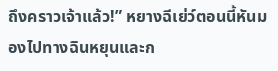ถึงคราวเจ้าแล้ว!” หยางฉีเย่ว์ตอนนี้หันมองไปทางฉินหยุนและก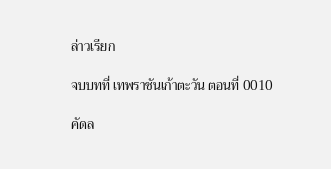ล่าวเรียก

จบบทที่ เทพราชันเก้าตะวัน ตอนที่ 0010

คัดล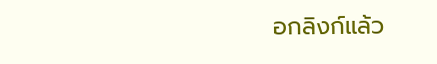อกลิงก์แล้ว